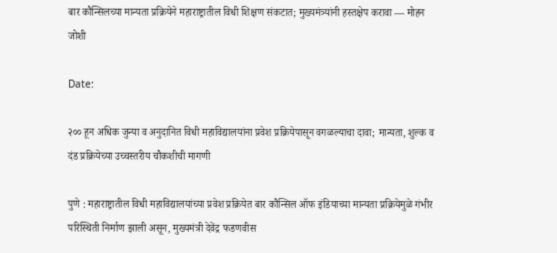बार कौन्सिलच्या मान्यता प्रक्रियेने महाराष्ट्रातील विधी शिक्षण संकटात; मुख्यमंत्र्यांनी हस्तक्षेप करावा — मोहन जोशी

Date:

२०० हून अधिक जुन्या व अनुदानित विधी महाविद्यालयांना प्रवेश प्रक्रियेपासून वगळल्याचा दावा; मान्यता, शुल्क व दंड प्रक्रियेच्या उच्चस्तरीय चौकशीची मागणी

पुणे : महाराष्ट्रातील विधी महाविद्यालयांच्या प्रवेश प्रक्रियेत बार कौन्सिल ऑफ इंडियाच्या मान्यता प्रक्रियेमुळे गंभीर परिस्थिती निर्माण झाली असून, मुख्यमंत्री देवेंद्र फडणवीस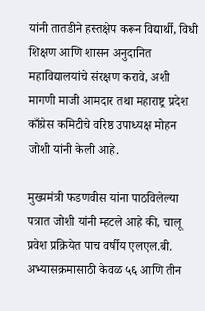यांनी तातडीने हस्तक्षेप करून विद्यार्थी, विधी शिक्षण आणि शासन अनुदानित महाविद्यालयांचे संरक्षण करावे, अशी मागणी माजी आमदार तथा महाराष्ट्र प्रदेश काँग्रेस कमिटीचे वरिष्ठ उपाध्यक्ष मोहन जोशी यांनी केली आहे.

मुख्यमंत्री फडणवीस यांना पाठविलेल्या पत्रात जोशी यांनी म्हटले आहे की, चालू प्रवेश प्रक्रियेत पाच वर्षीय एलएल.बी. अभ्यासक्रमासाठी केवळ ५६ आणि तीन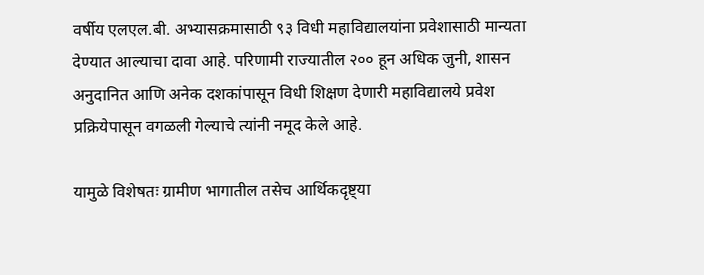वर्षीय एलएल.बी. अभ्यासक्रमासाठी ९३ विधी महाविद्यालयांना प्रवेशासाठी मान्यता देण्यात आल्याचा दावा आहे. परिणामी राज्यातील २०० हून अधिक जुनी, शासन अनुदानित आणि अनेक दशकांपासून विधी शिक्षण देणारी महाविद्यालये प्रवेश प्रक्रियेपासून वगळली गेल्याचे त्यांनी नमूद केले आहे.

यामुळे विशेषतः ग्रामीण भागातील तसेच आर्थिकदृष्ट्या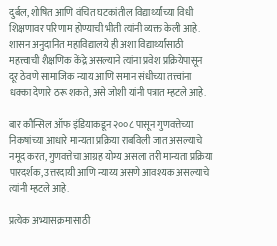दुर्बल, शोषित आणि वंचित घटकांतील विद्यार्थ्यांच्या विधी शिक्षणावर परिणाम होण्याची भीती त्यांनी व्यक्त केली आहे. शासन अनुदानित महाविद्यालये ही अशा विद्यार्थ्यांसाठी महत्त्वाची शैक्षणिक केंद्रे असल्याने त्यांना प्रवेश प्रक्रियेपासून दूर ठेवणे सामाजिक न्याय आणि समान संधीच्या तत्त्वांना धक्का देणारे ठरू शकते, असे जोशी यांनी पत्रात म्हटले आहे.

बार कौन्सिल ऑफ इंडियाकडून २००८ पासून गुणवत्तेच्या निकषांच्या आधारे मान्यता प्रक्रिया राबविली जात असल्याचे नमूद करत, गुणवत्तेचा आग्रह योग्य असला तरी मान्यता प्रक्रिया पारदर्शक, उत्तरदायी आणि न्याय्य असणे आवश्यक असल्याचे त्यांनी म्हटले आहे.

प्रत्येक अभ्यासक्रमासाठी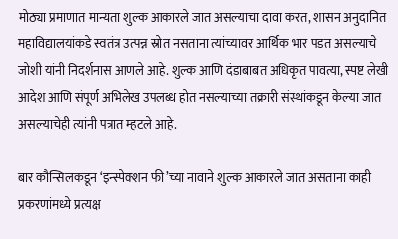मोठ्या प्रमाणात मान्यता शुल्क आकारले जात असल्याचा दावा करत, शासन अनुदानित महाविद्यालयांकडे स्वतंत्र उत्पन्न स्रोत नसताना त्यांच्यावर आर्थिक भार पडत असल्याचे जोशी यांनी निदर्शनास आणले आहे. शुल्क आणि दंडाबाबत अधिकृत पावत्या, स्पष्ट लेखी आदेश आणि संपूर्ण अभिलेख उपलब्ध होत नसल्याच्या तक्रारी संस्थांकडून केल्या जात असल्याचेही त्यांनी पत्रात म्हटले आहे.

बार कौन्सिलकडून ‘इन्स्पेक्शन फी’च्या नावाने शुल्क आकारले जात असताना काही प्रकरणांमध्ये प्रत्यक्ष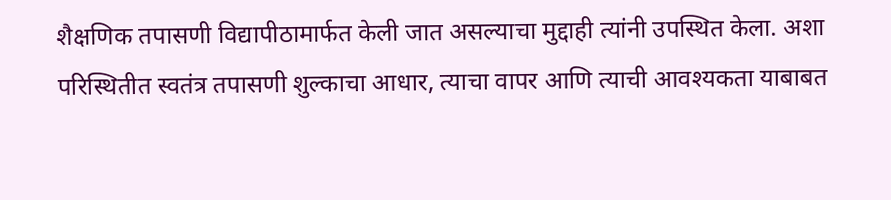शैक्षणिक तपासणी विद्यापीठामार्फत केली जात असल्याचा मुद्दाही त्यांनी उपस्थित केला. अशा परिस्थितीत स्वतंत्र तपासणी शुल्काचा आधार, त्याचा वापर आणि त्याची आवश्यकता याबाबत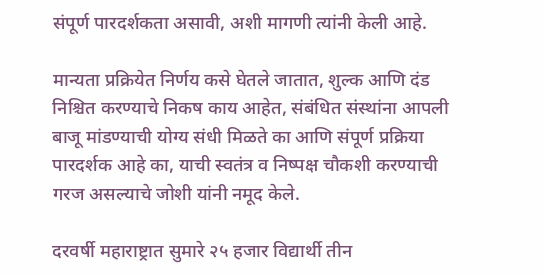संपूर्ण पारदर्शकता असावी, अशी मागणी त्यांनी केली आहे.

मान्यता प्रक्रियेत निर्णय कसे घेतले जातात, शुल्क आणि दंड निश्चित करण्याचे निकष काय आहेत, संबंधित संस्थांना आपली बाजू मांडण्याची योग्य संधी मिळते का आणि संपूर्ण प्रक्रिया पारदर्शक आहे का, याची स्वतंत्र व निष्पक्ष चौकशी करण्याची गरज असल्याचे जोशी यांनी नमूद केले.

दरवर्षी महाराष्ट्रात सुमारे २५ हजार विद्यार्थी तीन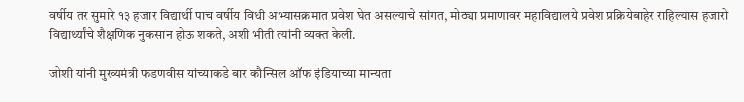वर्षीय तर सुमारे १३ हजार विद्यार्थी पाच वर्षीय विधी अभ्यासक्रमात प्रवेश घेत असल्याचे सांगत, मोठ्या प्रमाणावर महाविद्यालये प्रवेश प्रक्रियेबाहेर राहिल्यास हजारो विद्यार्थ्यांचे शैक्षणिक नुकसान होऊ शकते, अशी भीती त्यांनी व्यक्त केली.

जोशी यांनी मुख्यमंत्री फडणवीस यांच्याकडे बार कौन्सिल ऑफ इंडियाच्या मान्यता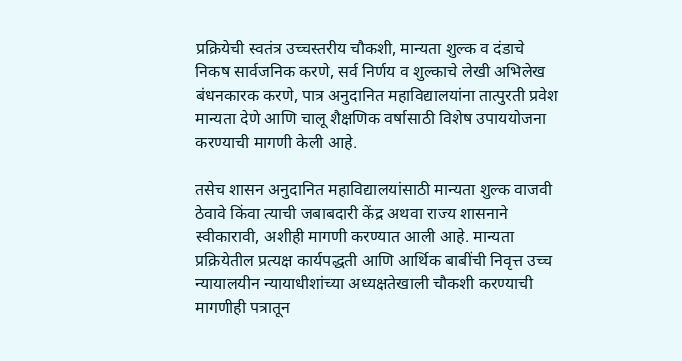प्रक्रियेची स्वतंत्र उच्चस्तरीय चौकशी, मान्यता शुल्क व दंडाचे निकष सार्वजनिक करणे, सर्व निर्णय व शुल्काचे लेखी अभिलेख बंधनकारक करणे, पात्र अनुदानित महाविद्यालयांना तात्पुरती प्रवेश मान्यता देणे आणि चालू शैक्षणिक वर्षासाठी विशेष उपाययोजना करण्याची मागणी केली आहे.

तसेच शासन अनुदानित महाविद्यालयांसाठी मान्यता शुल्क वाजवी ठेवावे किंवा त्याची जबाबदारी केंद्र अथवा राज्य शासनाने स्वीकारावी, अशीही मागणी करण्यात आली आहे. मान्यता प्रक्रियेतील प्रत्यक्ष कार्यपद्धती आणि आर्थिक बाबींची निवृत्त उच्च न्यायालयीन न्यायाधीशांच्या अध्यक्षतेखाली चौकशी करण्याची मागणीही पत्रातून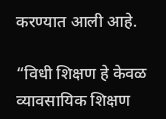करण्यात आली आहे.

“विधी शिक्षण हे केवळ व्यावसायिक शिक्षण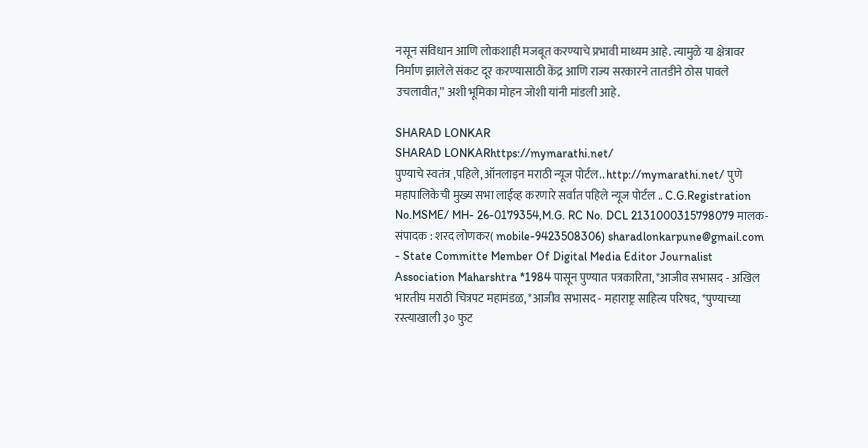नसून संविधान आणि लोकशाही मजबूत करण्याचे प्रभावी माध्यम आहे. त्यामुळे या क्षेत्रावर निर्माण झालेले संकट दूर करण्यासाठी केंद्र आणि राज्य सरकारने तातडीने ठोस पावले उचलावीत,” अशी भूमिका मोहन जोशी यांनी मांडली आहे.

SHARAD LONKAR
SHARAD LONKARhttps://mymarathi.net/
पुण्याचे स्वतंत्र ,पहिले,ऑनलाइन मराठी न्यूज पोर्टल.. http://mymarathi.net/ पुणे महापालिकेची मुख्य सभा लाईव्ह करणारे सर्वात पहिले न्यूज पोर्टल .. C.G.Registration No.MSME/ MH- 26-0179354,M.G. RC No. DCL 2131000315798079 मालक-संपादक : शरद लोणकर( mobile-9423508306) sharadlonkarpune@gmail.com - State Committe Member Of Digital Media Editor Journalist Association Maharshtra *1984 पासून पुण्यात पत्रकारिता, *आजीव सभासद - अखिल भारतीय मराठी चित्रपट महामंडळ, *आजीव सभासद - महाराष्ट्र साहित्य परिषद, *पुण्याच्या रस्त्याखाली ३० फुट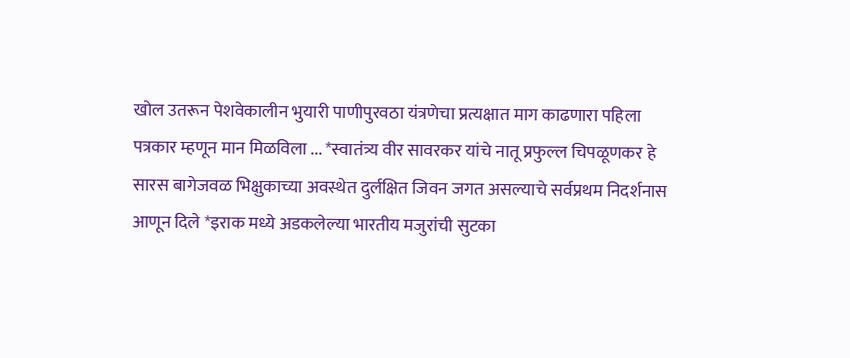खोल उतरून पेशवेकालीन भुयारी पाणीपुरवठा यंत्रणेचा प्रत्यक्षात माग काढणारा पहिला पत्रकार म्हणून मान मिळविला ... *स्वातंत्र्य वीर सावरकर यांचे नातू प्रफुल्ल चिपळूणकर हे सारस बागेजवळ भिक्षुकाच्या अवस्थेत दुर्लक्षित जिवन जगत असल्याचे सर्वप्रथम निदर्शनास आणून दिले *इराक मध्ये अडकलेल्या भारतीय मजुरांची सुटका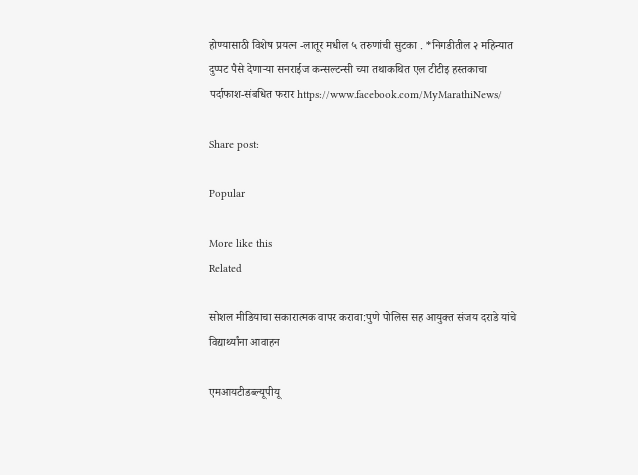होण्यासाठी विशेष प्रयत्न -लातूर मधील ५ तरुणांची सुटका . *निगडीतील २ महिन्यात दुप्पट पैसे देणाऱ्या सनराईज कन्सल्टन्सी च्या तथाकथित एल टीटीइ हस्तकाचा पर्दाफाश-संबधित फरार https://www.facebook.com/MyMarathiNews/

Share post:

Popular

More like this
Related

सोशल मीडियाचा सकारात्मक वापर करावा:पुणे पोलिस सह आयुक्त संजय दराडे यांचे विद्यार्थ्यांना आवाहन

एमआयटीडब्ल्यूपीयू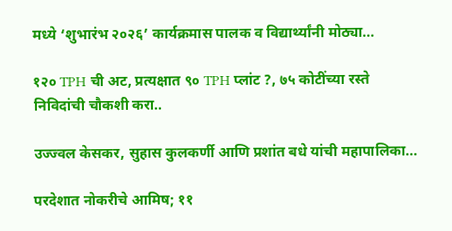मध्ये ‘शुभारंभ २०२६’ कार्यक्रमास पालक व विद्यार्थ्यांनी मोठ्या...

१२० TPH ची अट, प्रत्यक्षात ९० TPH प्लांट ?, ७५ कोटींच्या रस्ते निविदांची चौकशी करा..

उज्ज्वल केसकर, सुहास कुलकर्णी आणि प्रशांत बधे यांची महापालिका...

परदेशात नोकरीचे आमिष; ११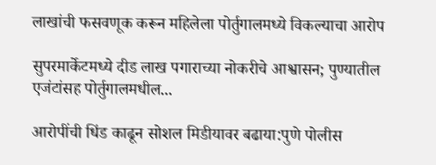लाखांची फसवणूक करून महिलेला पोर्तुगालमध्ये विकल्याचा आरोप

सुपरमार्केटमध्ये दीड लाख पगाराच्या नोकरीचे आश्वासन; पुण्यातील एजंटांसह पोर्तुगालमधील...

आरोपींची धिंड काढून सोशल मिडीयावर बढाया:पुणे पोलीस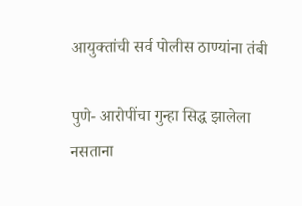आयुक्तांची सर्व पोलीस ठाण्यांना तंबी

पुणे- आरोपींचा गुन्हा सिद्ध झालेला नसताना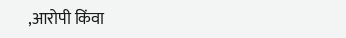,आरोपी किंवा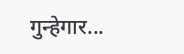गुन्हेगार...